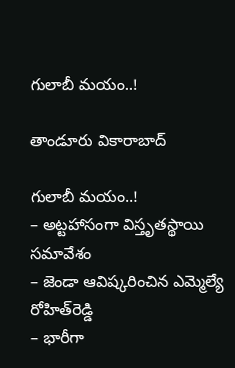గులాబీ మ‌యం..!

తాండూరు వికారాబాద్

గులాబీ మ‌యం..!
– అట్ట‌హాసంగా విస్తృత‌స్థాయి స‌మావేశం
– జెండా ఆవిష్క‌రించిన ఎమ్మెల్యే రోహిత్‌రెడ్డి
– భారీగా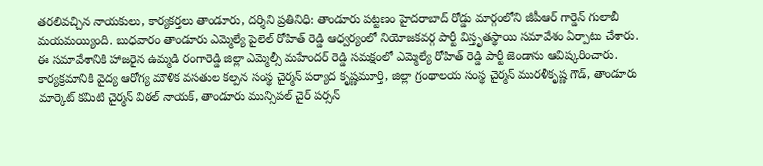త‌ర‌లివ‌చ్చిన నాయ‌కులు, కార్య‌క‌ర్త‌లు తాండూరు, ద‌ర్శిని ప్ర‌తినిధి: తాండూరు ప‌ట్ట‌ణం హైద‌రాబాద్ రోడ్డు మార్గంలోని జీపీఆర్ గార్డెన్ గులాబీ మ‌య‌మ‌య్యింది. బుధ‌వారం తాండూరు ఎమ్మెల్యే పైలెల్ రోహిత్ రెడ్డి ఆధ్వ‌ర్యంలో నియోజ‌క‌వ‌ర్గ పార్టీ విస్తృత‌స్థాయి స‌మావేశం ఏర్పాటు చేశారు. ఈ స‌మావేశానికి హాజ‌రైన‌ ఉమ్మ‌డి రంగారెడ్డి జిల్లా ఎమ్మెల్సీ మ‌హేంద‌ర్ రెడ్డి స‌మ‌క్షంలో ఎమ్మెల్యే రోహిత్ రెడ్డి పార్టీ జెండాను ఆవిష్క‌రించారు. కార్య‌క్ర‌మానికి వైద్య ఆరోగ్య మౌళిక వ‌స‌తుల కల్ప‌న సంస్థ చైర్మ‌న్ ప‌ర్యాద కృష్ణ‌మూర్తి, జిల్లా గ్రంథాల‌య సంస్థ చైర్మ‌న్ ముర‌ళీకృష్ణ గౌడ్, తాండూరు మార్కెట్ క‌మిటి చైర్మ‌న్ విఠ‌ల్ నాయ‌క్, తాండూరు మున్సిప‌ల్ చైర్ ప‌ర్స‌న్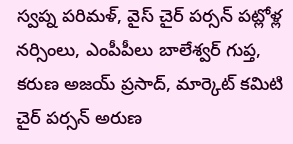స్వ‌ప్న ప‌రిమ‌ళ్, వైస్ చైర్ ప‌ర్స‌న్ ప‌ట్లోళ్ల న‌ర్సింలు, ఎంపీపీలు బాలేశ్వ‌ర్ గుప్త, క‌రుణ అజ‌య్ ప్ర‌సాద్, మార్కెట్ క‌మిటి చైర్ ప‌ర్స‌న్ అరుణ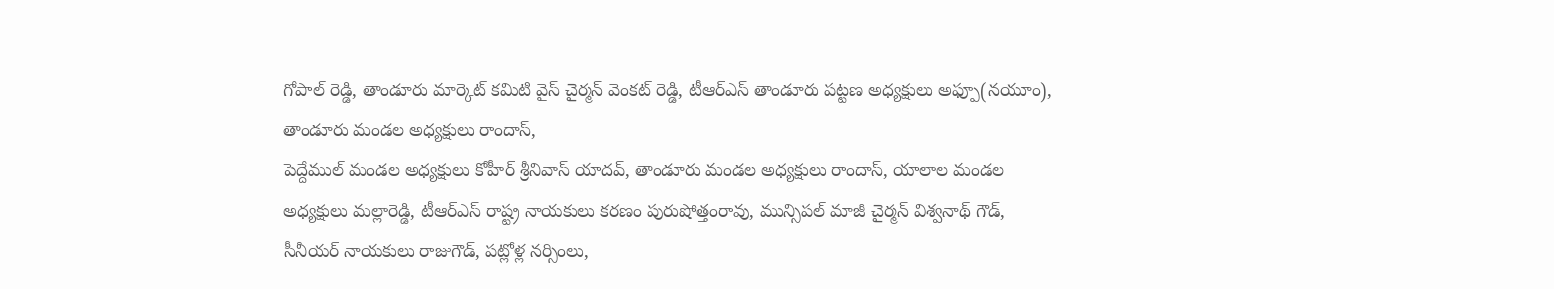గోపాల్ రెడ్డి, తాండూరు మార్కెట్ క‌మిటి వైస్ చైర్మ‌న్ వెంక‌ట్ రెడ్డి, టీఆర్ఎస్ తాండూరు ప‌ట్ట‌ణ అధ్య‌క్షులు అఫ్పూ(న‌యూం), తాండూరు మండ‌ల అధ్య‌క్షులు రాందాస్,
పెద్దేముల్ మండ‌ల అధ్య‌క్షులు కోహీర్ శ్రీ‌నివాస్ యాదవ్, తాండూరు మండ‌ల అధ్య‌క్షులు రాందాస్, యాలాల మండ‌ల అధ్య‌క్షులు మ‌ల్లారెడ్డి, టీఆర్ఎస్ రాష్ట్ర నాయ‌కులు క‌ర‌ణం పురుషోత్తంరావు, మున్సిప‌ల్ మాజీ చైర్మ‌న్ విశ్వ‌నాథ్ గౌడ్, సీనీయ‌ర్ నాయ‌కులు రాజుగౌడ్, ప‌ట్లోళ్ల న‌ర్సింలు,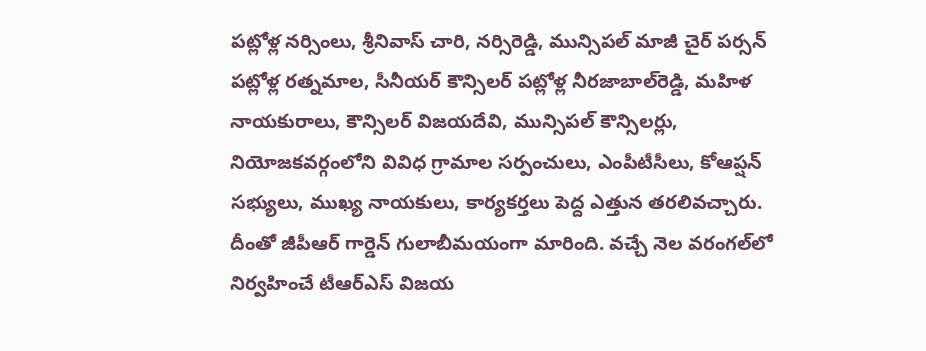ప‌ట్లోళ్ల న‌ర్సింలు, శ్రీ‌నివాస్ చారి, న‌ర్సిరెడ్డి, మున్సిప‌ల్ మాజీ చైర్ ప‌ర్స‌న్ ప‌ట్లోళ్ల ర‌త్నమాల‌, సీనీయ‌ర్ కౌన్సిల‌ర్ ప‌ట్లోళ్ల నీర‌జాబాల్‌రెడ్డి, మ‌హిళ నాయ‌కురాలు, కౌన్సిల‌ర్ విజ‌య‌దేవి, మున్సిప‌ల్ కౌన్సిల‌ర్లు, నియోజ‌క‌వ‌ర్గంలోని వివిధ గ్రామాల స‌ర్పంచులు, ఎంపీటీసీలు, కోఆప్ష‌న్ స‌భ్యులు, ముఖ్య నాయ‌కులు, కార్య‌క‌ర్త‌లు పెద్ద ఎత్తున త‌ర‌లివ‌చ్చారు. దీంతో జీపీఆర్ గార్డెన్ గులాబీమయంగా మారింది. వ‌చ్చే నెల వ‌రంగ‌ల్‌లో నిర్వ‌హించే టీఆర్ఎస్ విజ‌య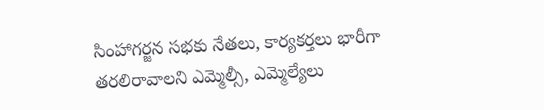సింహాగ‌ర్జ‌న స‌భ‌కు నేత‌లు, కార్య‌క‌ర్త‌లు భారీగా త‌ర‌లిరావాల‌ని ఎమ్మెల్సీ, ఎమ్మెల్యేలు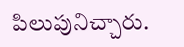పిలుపునిచ్చారు.